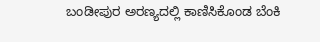ಬಂಡೀಪುರ ಅರಣ್ಯದಲ್ಲಿ ಕಾಣಿಸಿಕೊಂಡ ಬೆಂಕಿ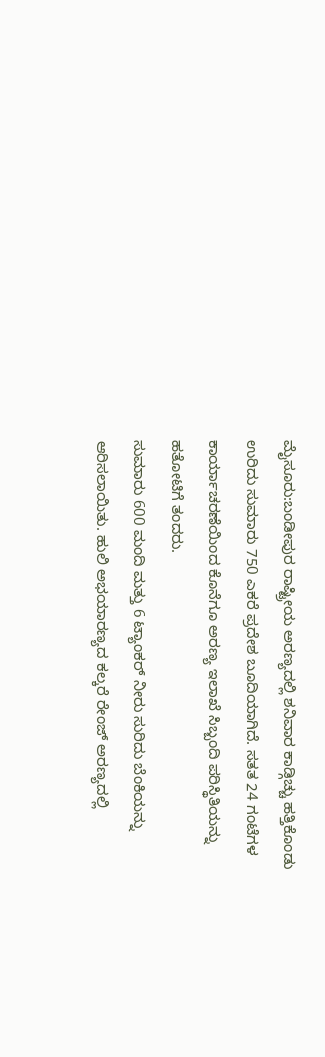ಮೈಸೂರು:ಬಂಡೀಪುರ ರಾಷ್ಟ್ರೀಯ ಅರಣ್ಯದಲ್ಲಿ ಶನಿವಾರ ಕಾಡ್ಗಿಚ್ಚು ಹತ್ತಿಕೊಂಡು ಉರಿದು ಸುಮಾರು 750 ಎಕರೆ ಪ್ರದೇಶ ಬೂದಿಯಾಗಿದೆ. ಸತತ 24 ಗಂಟೆಗಳ ಕಾರ್ಯಾಚರಣೆಯಿಂದ ಕೊನೆಗೂ ಅರಣ್ಯ ಇಲಾಖೆ ಸಿಬ್ಬಂದಿ ಪರಿಸ್ಥಿತಿಯನ್ನು ಹತೋಟಿಗೆ ತಂದರು.
ಸುಮಾರು 600 ಮಂದಿ ಮತ್ತು 6 ಟ್ಯಾಂಕರ್ ನೀರು ಸುರಿದು ಬೆಂಕಿಯನ್ನು ಆರಿಸಲಾಯಿತು. ಹುಲಿ ಅಭಯಾರಣ್ಯದ ಕಲ್ಕರೆ ರೇಂಜ್ ಅರಣ್ಯದಲ್ಲಿ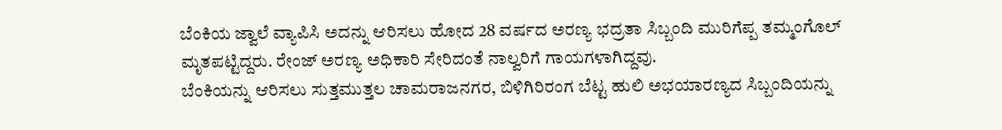ಬೆಂಕಿಯ ಜ್ವಾಲೆ ವ್ಯಾಪಿಸಿ ಅದನ್ನು ಆರಿಸಲು ಹೋದ 28 ವರ್ಷದ ಅರಣ್ಯ ಭದ್ರತಾ ಸಿಬ್ಬಂದಿ ಮುರಿಗೆಪ್ಪ ತಮ್ಮಂಗೊಲ್ ಮೃತಪಟ್ಟಿದ್ದರು. ರೇಂಜ್ ಅರಣ್ಯ ಅಧಿಕಾರಿ ಸೇರಿದಂತೆ ನಾಲ್ವರಿಗೆ ಗಾಯಗಳಾಗಿದ್ದವು.
ಬೆಂಕಿಯನ್ನು ಆರಿಸಲು ಸುತ್ತಮುತ್ತಲ ಚಾಮರಾಜನಗರ, ಬಿಳಿಗಿರಿರಂಗ ಬೆಟ್ಟ ಹುಲಿ ಅಭಯಾರಣ್ಯದ ಸಿಬ್ಬಂದಿಯನ್ನು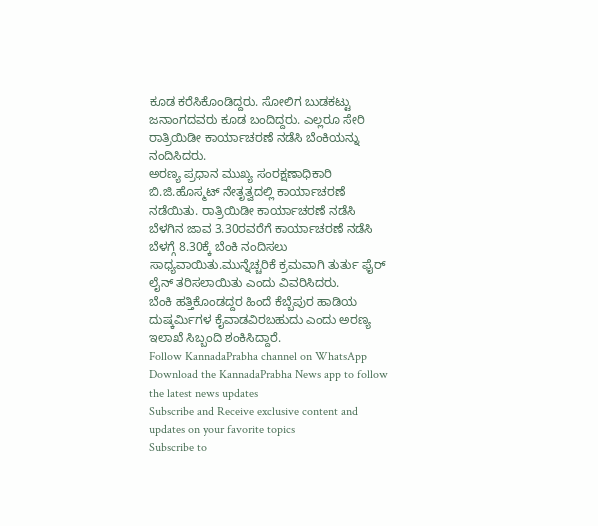ಕೂಡ ಕರೆಸಿಕೊಂಡಿದ್ದರು. ಸೋಲಿಗ ಬುಡಕಟ್ಟು ಜನಾಂಗದವರು ಕೂಡ ಬಂದಿದ್ದರು. ಎಲ್ಲರೂ ಸೇರಿ ರಾತ್ರಿಯಿಡೀ ಕಾರ್ಯಾಚರಣೆ ನಡೆಸಿ ಬೆಂಕಿಯನ್ನು ನಂದಿಸಿದರು.
ಅರಣ್ಯ ಪ್ರಧಾನ ಮುಖ್ಯ ಸಂರಕ್ಷಣಾಧಿಕಾರಿ ಬಿ.ಜಿ.ಹೊಸ್ಮಟ್ ನೇತೃತ್ವದಲ್ಲಿ ಕಾರ್ಯಾಚರಣೆ ನಡೆಯಿತು. ರಾತ್ರಿಯಿಡೀ ಕಾರ್ಯಾಚರಣೆ ನಡೆಸಿ ಬೆಳಗಿನ ಜಾವ 3.30ರವರೆಗೆ ಕಾರ್ಯಾಚರಣೆ ನಡೆಸಿ ಬೆಳಗ್ಗೆ 8.30ಕ್ಕೆ ಬೆಂಕಿ ನಂದಿಸಲು ಸಾಧ್ಯವಾಯಿತು.ಮುನ್ನೆಚ್ಚರಿಕೆ ಕ್ರಮವಾಗಿ ತುರ್ತು ಫೈರ್ ಲೈನ್ ತರಿಸಲಾಯಿತು ಎಂದು ವಿವರಿಸಿದರು.
ಬೆಂಕಿ ಹತ್ತಿಕೊಂಡದ್ದರ ಹಿಂದೆ ಕೆಬ್ಬೆಪುರ ಹಾಡಿಯ ದುಷ್ಕರ್ಮಿಗಳ ಕೈವಾಡವಿರಬಹುದು ಎಂದು ಅರಣ್ಯ ಇಲಾಖೆ ಸಿಬ್ಬಂದಿ ಶಂಕಿಸಿದ್ದಾರೆ.
Follow KannadaPrabha channel on WhatsApp
Download the KannadaPrabha News app to follow the latest news updates
Subscribe and Receive exclusive content and updates on your favorite topics
Subscribe to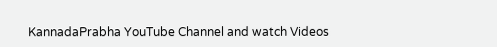KannadaPrabha YouTube Channel and watch Videos